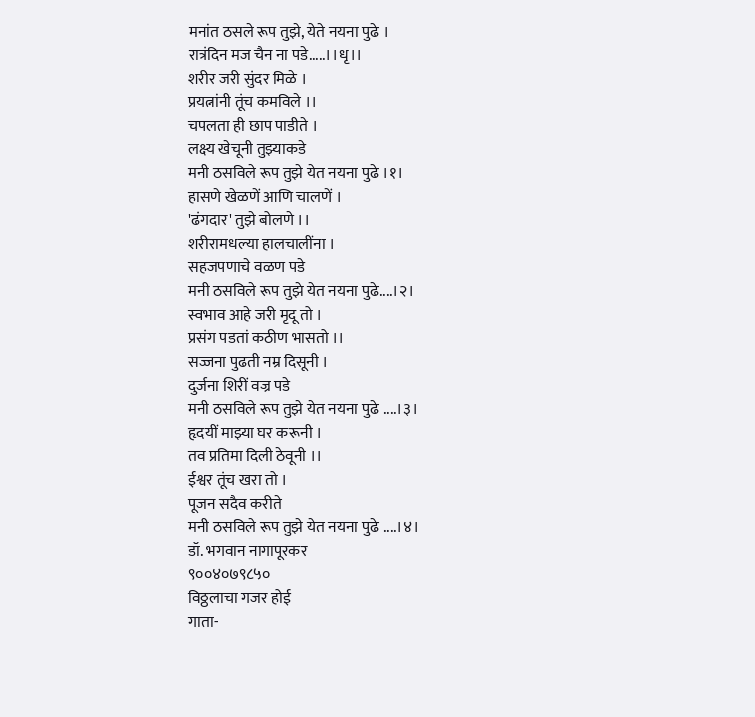मनांत ठसले रूप तुझे, येते नयना पुढे ।
रात्रंदिन मज चैन ना पडे.....।।धृ।।
शरीर जरी सुंदर मिळे ।
प्रयत्नांनी तूंच कमविले ।।
चपलता ही छाप पाडीते ।
लक्ष्य खेचूनी तुझ्याकडे
मनी ठसविले रूप तुझे येत नयना पुढे ।१।
हासणे खेळणें आणि चालणें ।
'ढंगदार' तुझे बोलणे ।।
शरीरामधल्या हालचालींना ।
सहजपणाचे वळण पडे
मनी ठसविले रूप तुझे येत नयना पुढे....।२।
स्वभाव आहे जरी मृदू तो ।
प्रसंग पडतां कठीण भासतो ।।
सज्जना पुढती नम्र दिसूनी ।
दुर्जना शिरीं वज्र पडे
मनी ठसविले रूप तुझे येत नयना पुढे ....।३।
हृदयीं माझ्या घर करूनी ।
तव प्रतिमा दिली ठेवूनी ।।
ईश्वर तूंच खरा तो ।
पूजन सदैव करीते
मनी ठसविले रूप तुझे येत नयना पुढे ....।४।
डॉ. भगवान नागापूरकर
९००४०७९८५०
विठ्ठलाचा गजर होई
गाता-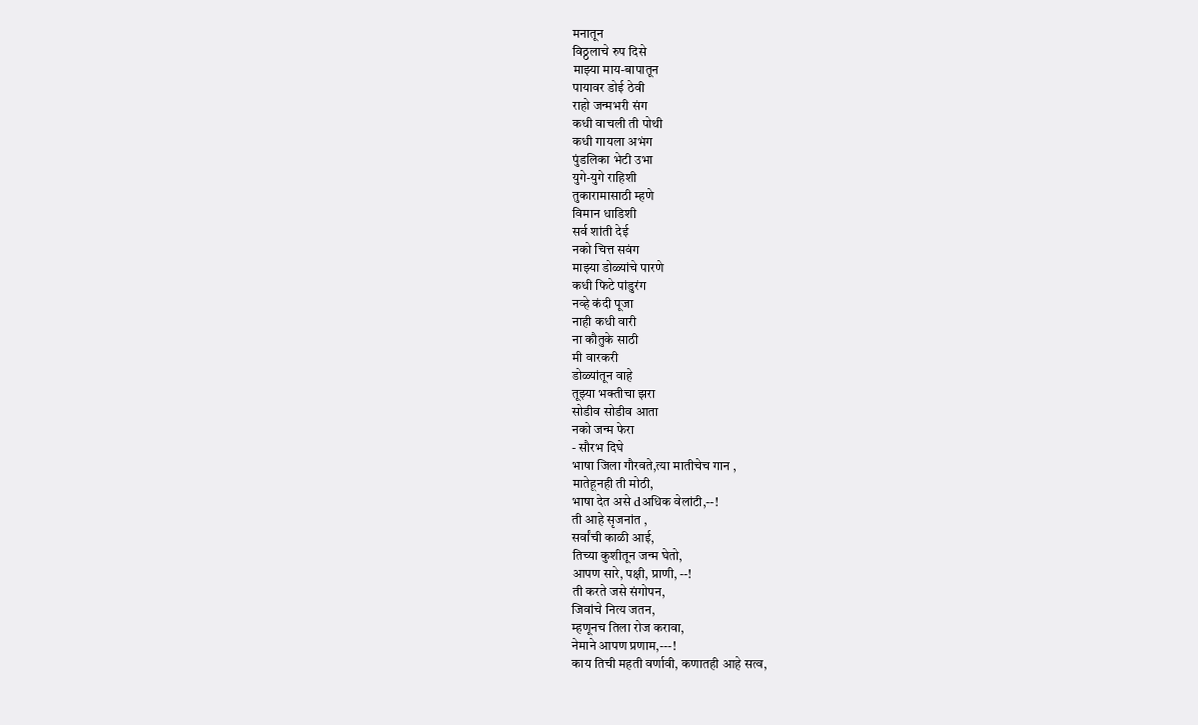मनातून
विठ्ठलाचे रुप दिसे
माझ्या माय-बापातून
पायावर डोई ठेवी
राहो जन्मभरी संग
कधी वाचली ती पोथी
कधी गायला अभंग
पुंडलिका भेटी उभा
युगे-युगे राहिशी
तुकारामासाठी म्हणे
विमान धाडिशी
सर्व शांती देई
नको चित्त सवंग
माझ्या डोळ्यांचे पारणे
कधी फिटे पांडुरंग
नव्हे कंदी पूजा
नाही कधी वारी
ना कौतुके साठी
मी वारकरी
डोळ्यांतून वाहे
तूझ्या भक्तीचा झरा
सोडीव सोडीव आता
नको जन्म फेरा
- सौरभ दिघे
भाषा जिला गौरवते,त्या मातीचेच गान ,
मातेहूनही ती मोठी,
भाषा देत असे dअधिक वेलांटी,--!
ती आहे सृजनांत ,
सर्वांची काळी आई,
तिच्या कुशीतून जन्म घेतो,
आपण सारे, पक्षी, प्राणी, --!
ती करते जसे संगोपन,
जिवांचे नित्य जतन,
म्हणूनच तिला रोज करावा,
नेमाने आपण प्रणाम,---!
काय तिची महती वर्णावी, कणातही आहे सत्व,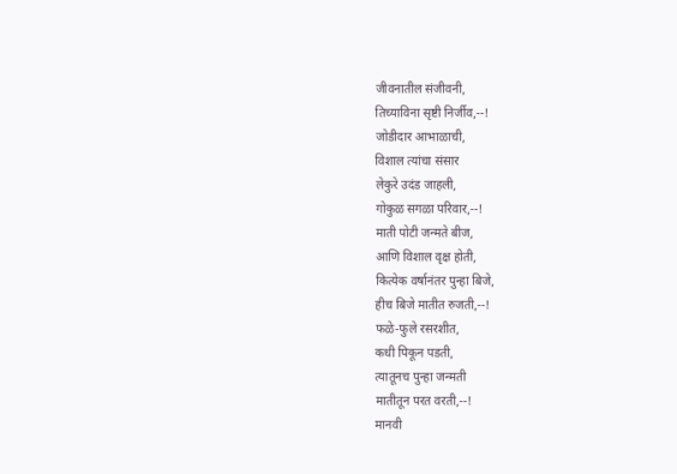जीवनातील संजीवनी,
तिच्याविना सृष्टी निर्जीव,--!
जोडीदार आभाळाची,
विशाल त्यांचा संसार
लेकुरे उदंड जाहली,
गोकुळ सगळा परिवार,--!
माती पोटी जन्मते बीज,
आणि विशाल वृक्ष होती,
कित्येक वर्षानंतर पुन्हा बिजे,
हीच बिजे मातीत रुजती,--!
फळे-फुले रसरशीत,
कधी पिकून पडती,
त्यातूनच पुन्हा जन्मती
मातीतून परत वरती,--!
मानवी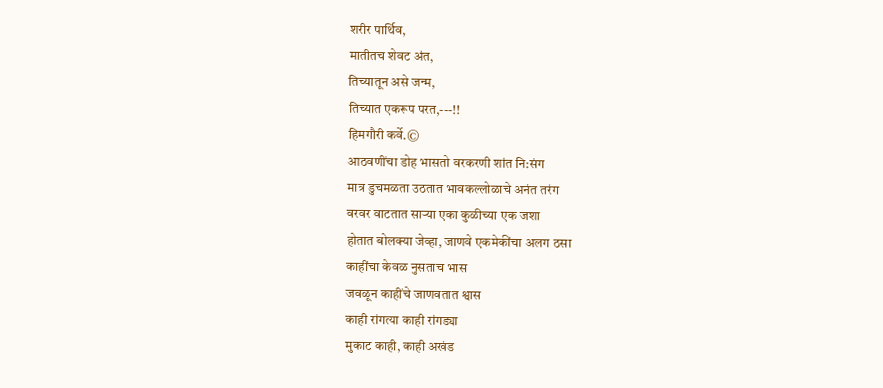शरीर पार्थिव,
मातीतच शेवट अंत,
तिच्यातून असे जन्म,
तिच्यात एकरूप परत,---!!
हिमगौरी कर्वे.©
आठवणींचा डोह भासतो वरकरणी शांत नि:संग
मात्र डुचमळता उठतात भावकल्लोळाचे अनंत तरंग
वरवर वाटतात साऱ्या एका कुळीच्या एक जशा
होतात बोलक्या जेव्हा, जाणवे एकमेकींचा अलग ठसा
काहींचा केवळ नुसताच भास
जवळून काहींचे जाणवतात श्वास
काही रांगत्या काही रांगड्या
मुकाट काही, काही अखंड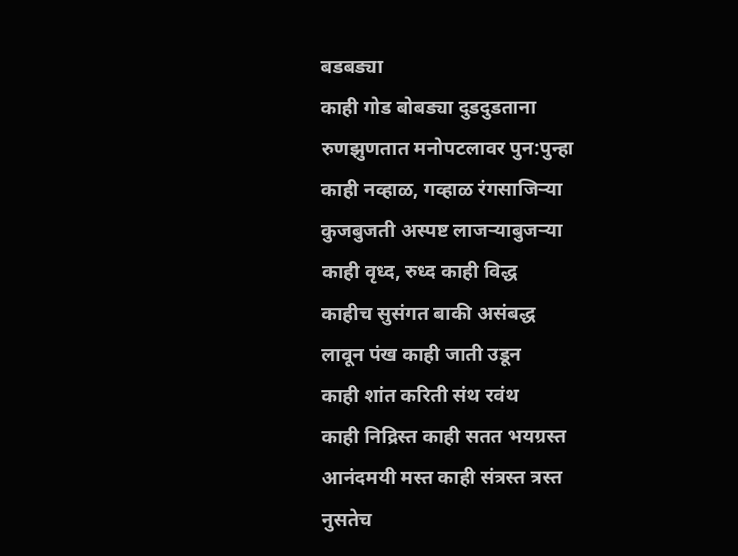बडबड्या
काही गोड बोबड्या दुडदुडताना
रुणझुणतात मनोपटलावर पुन:पुन्हा
काही नव्हाळ, गव्हाळ रंगसाजिऱ्या
कुजबुजती अस्पष्ट लाजऱ्याबुजऱ्या
काही वृध्द, रुध्द काही विद्ध
काहीच सुसंगत बाकी असंबद्ध
लावून पंख काही जाती उडून
काही शांत करिती संथ रवंथ
काही निद्रिस्त काही सतत भयग्रस्त
आनंदमयी मस्त काही संत्रस्त त्रस्त
नुसतेच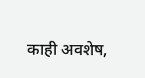काही अवशेष,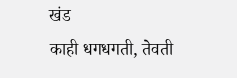खंड
काही धगधगती, तेवती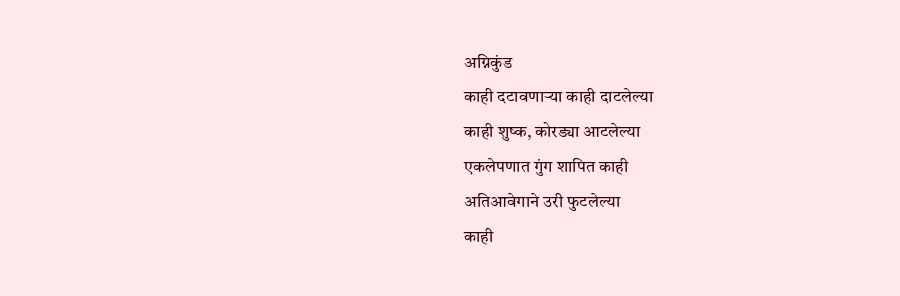अग्निकुंड
काही दटावणाऱ्या काही दाटलेल्या
काही शुष्क, कोरड्या आटलेल्या
एकलेपणात गुंग शापित काही
अतिआवेगाने उरी फुटलेल्या
काही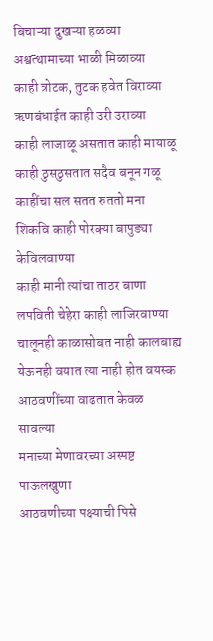बिचाऱ्या दुखऱ्या हळव्या
अश्वत्थामाच्या भाळी मिळाव्या
काही त्रोटक, तुटक हवेत विराव्या
ऋणबंधाईत काही उरी उराव्या
काही लाजाळू असतात काही मायाळू
काही ठुसठुसतात सदैव बनून गळू
काहींचा सल सतत रुततो मना
शिकवि काही पोरक्या बापुड्या केविलवाण्या
काही मानी त्यांचा ताठर बाणा
लपविती चेहेरा काही लाजिरवाण्या
चालूनही काळासोबत नाही कालबाह्य
येऊनही वयात त्या नाही होत वयस्क
आठवणींच्या वाढतात केवळ सावल्या
मनाच्या मेणावरच्या अस्पष्ट पाऊलखुणा
आठवणीच्या पक्ष्याची पिसे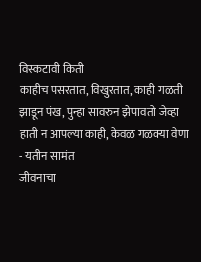विस्कटावी किती
काहीच पसरतात, विखुरतात, काही गळती
झाडून पंख, पुन्हा सावरुन झेपावतो जेव्हा
हाती न आपल्या काही, केवळ गळक्या वेणा
- यतीन सामंत
जीवनाचा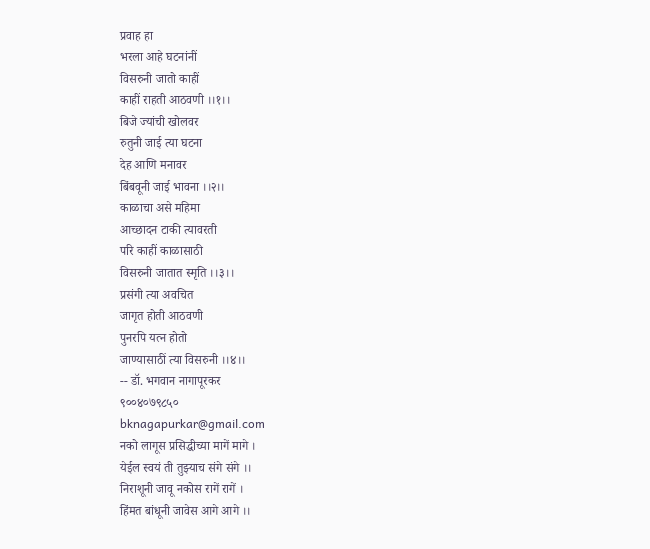प्रवाह हा
भरला आहे घटनांनीं
विसरुनी जातो काहीं
काहीं राहती आठवणी ।।१।।
बिजे ज्यांची खोलवर
रुतुनी जाई त्या घटना
देह आणि मनावर
बिंबवूनी जाई भावना ।।२।।
काळाचा असे महिमा
आच्छादन टाकी त्यावरती
परि काहीं काळासाठी
विसरुनी जातात स्मृति ।।३।।
प्रसंगी त्या अवचित
जागृत होती आठवणी
पुनरपि यत्न होतो
जाण्यासाठीं त्या विसरुनी ।।४।।
-- डॉ. भगवान नागापूरकर
९००४०७९८५०
bknagapurkar@gmail.com
नको लागूस प्रसिद्धीच्या मागें मागे ।
येईल स्वयं ती तुझ्याच संगे संगे ।।
निराशूनी जावू नकोस रागें रागें ।
हिंमत बांधूनी जावेस आगे आगे ।।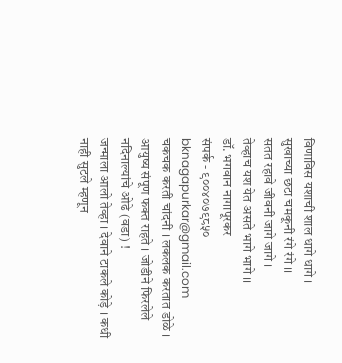विणाविस यशाची शाल धागे धागे ।
सुखाच्या छटा चमकूनी रंगे रंगे ।।
सतत रहावे जीवनी जागे जागे ।
तेव्हाच यश येत असते भागे भागे ।।
डॉ. भगवान नागापूरकर
संपर्क - ९००४०७९८५०
bknagapurkar@gmail.com
चकचक करती चांदनी । लकलक करतात डोळे । आयुष्य संपूण फक्त राहते । जोडीने फिरलेले नदिनाल्यांचे ओढे (वडा) !
जन्माला आलो तेव्हा । देवाने टाकले कोड़े । कधी नाही सुटले म्हणून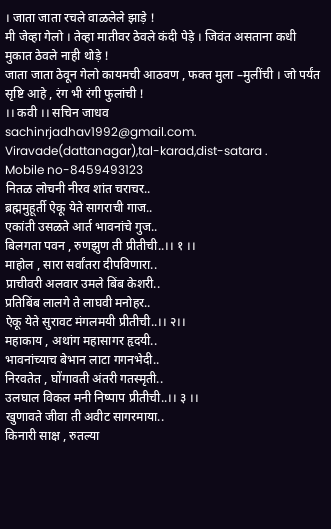। जाता जाता रचले वाळलेले झाड़े !
मी जेव्हा गेलो । तेव्हा मातीवर ठेवले कंदी पेड़े । जिवंत असताना कधी मुकात ठेवले नाही थोड़े !
जाता जाता ठेवून गेलो कायमची आठवण , फक्त मुला –मुलींची । जो पर्यंत सृष्टि आहे , रंग भी रंगी फुलांची !
।। कवी ।। सचिन जाधव
sachinrjadhav1992@gmail.com.
Viravade(dattanagar),tal-karad,dist-satara .
Mobile no-8459493123
नितळ लोचनी नीरव शांत चराचर..
ब्रह्ममुहूर्ती ऐकू येते सागराची गाज..
एकांती उसळते आर्त भावनांचे गुज..
बिलगता पवन , रुणझुण ती प्रीतीची..।। १ ।।
माहोल , सारा सर्वांतरा दीपविणारा..
प्राचीवरी अलवार उमले बिंब केशरी..
प्रतिबिंब लालगे ते लाघवी मनोहर..
ऐकू येते सुरावट मंगलमयी प्रीतीची..।। २।।
महाकाय , अथांग महासागर हृदयी..
भावनांच्याच बेभान लाटा गगनभेदी..
निरवतेत , घोंगावती अंतरी गतस्मृती..
उलघाल विकल मनी निष्पाप प्रीतीची..।। ३ ।।
खुणावते जीवा ती अवीट सागरमाया..
किनारी साक्ष , रुतल्या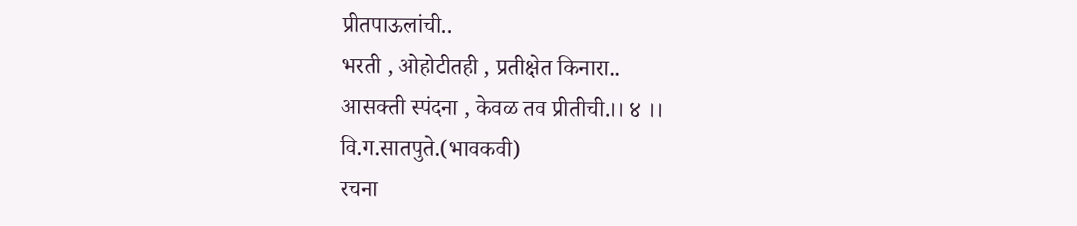प्रीतपाऊलांची..
भरती , ओहोटीतही , प्रतीक्षेत किनारा..
आसक्ती स्पंदना , केवळ तव प्रीतीची.।। ४ ।।
वि.ग.सातपुते.(भावकवी)
रचना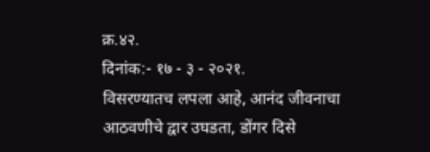क्र.४२.
दिनांक:- १७ - ३ - २०२१.
विसरण्यातच लपला आहे, आनंद जीवनाचा
आठवणीचे द्वार उघडता, डोंगर दिसे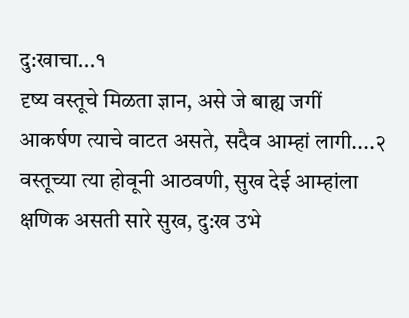दु:खाचा...१
दृष्य वस्तूचे मिळता ज्ञान, असे जे बाह्य जगीं
आकर्षण त्याचे वाटत असते, सदैव आम्हां लागी....२
वस्तूच्या त्या होवूनी आठवणी, सुख देई आम्हांला
क्षणिक असती सारे सुख, दु:ख उभे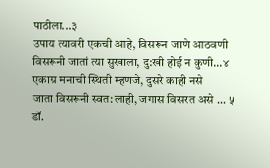पाठीला...३
उपाय त्यावरी एकची आहे, विसरून जाणे आठवणी
विसरूनी जातां त्या सुखाला, दु:खी होई न कुणी...४
एकाग्र मनाची स्थिती म्हणजे, दुसरे काही नसे
जाता विसरूनी स्वत:लाही, जगास विसरत असे ... ५
डॉ.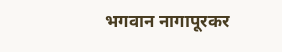भगवान नागापूरकर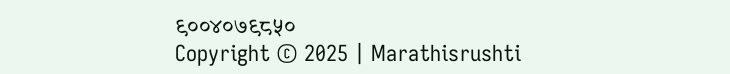९००४०७९८५०
Copyright © 2025 | Marathisrushti